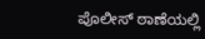ಪೊಲೀಸ್ ಠಾಣೆಯಲ್ಲಿ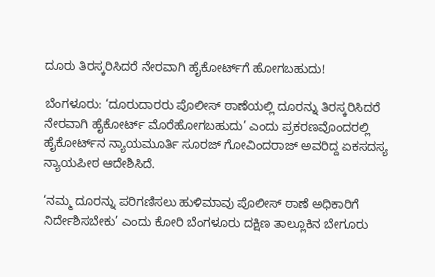ದೂರು ತಿರಸ್ಕರಿಸಿದರೆ ನೇರವಾಗಿ ಹೈಕೋರ್ಟ್‌ಗೆ ಹೋಗಬಹುದು!

ಬೆಂಗಳೂರು: ‘ದೂರುದಾರರು ಪೊಲೀಸ್ ಠಾಣೆಯಲ್ಲಿ ದೂರನ್ನು ತಿರಸ್ಕರಿಸಿದರೆ ನೇರವಾಗಿ ಹೈಕೋರ್ಟ್‌ ಮೊರೆಹೋಗಬಹುದು’ ಎಂದು ಪ್ರಕರಣವೊಂದರಲ್ಲಿ ಹೈಕೋರ್ಟ್‌ನ ನ್ಯಾಯಮೂರ್ತಿ ಸೂರಜ್ ಗೋವಿಂದರಾಜ್‌ ಅವರಿದ್ದ ಏಕಸದಸ್ಯ ನ್ಯಾಯಪೀಠ ಆದೇಶಿಸಿದೆ.

‘ನಮ್ಮ ದೂರನ್ನು ಪರಿಗಣಿಸಲು ಹುಳಿಮಾವು ಪೊಲೀಸ್‌ ಠಾಣೆ ಅಧಿಕಾರಿಗೆ ನಿರ್ದೇಶಿಸಬೇಕು’ ಎಂದು ಕೋರಿ ಬೆಂಗಳೂರು ದಕ್ಷಿಣ ತಾಲ್ಲೂಕಿನ ಬೇಗೂರು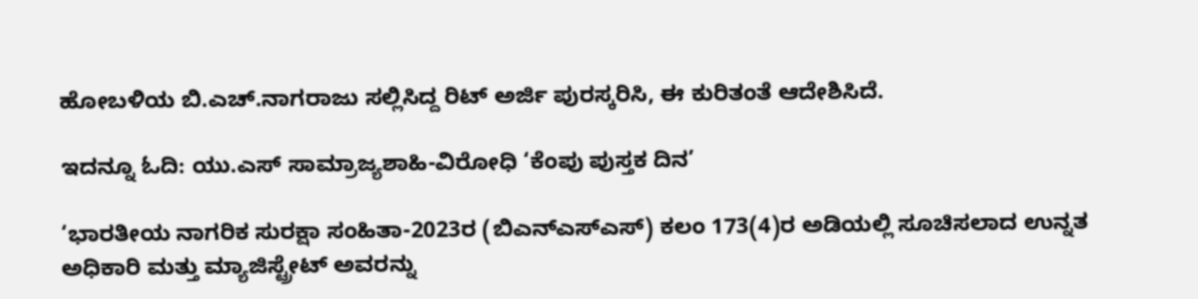ಹೋಬಳಿಯ ಬಿ.ಎಚ್‌.ನಾಗರಾಜು ಸಲ್ಲಿಸಿದ್ದ ರಿಟ್‌ ಅರ್ಜಿ ಪುರಸ್ಕರಿಸಿ, ಈ ಕುರಿತಂತೆ ಆದೇಶಿಸಿದೆ.

ಇದನ್ನೂ ಓದಿ: ಯು.ಎಸ್ ಸಾಮ್ರಾಜ್ಯಶಾಹಿ-ವಿರೋಧಿ ‘ಕೆಂಪು ಪುಸ್ತಕ ದಿನ’

‘ಭಾರತೀಯ ನಾಗರಿಕ ಸುರಕ್ಷಾ ಸಂಹಿತಾ-2023ರ (ಬಿಎನ್‌ಎಸ್‌ಎಸ್‌) ಕಲಂ 173(4)ರ ಅಡಿಯಲ್ಲಿ ಸೂಚಿಸಲಾದ ಉನ್ನತ ಅಧಿಕಾರಿ ಮತ್ತು ಮ್ಯಾಜಿಸ್ಟ್ರೇಟ್ ಅವರನ್ನು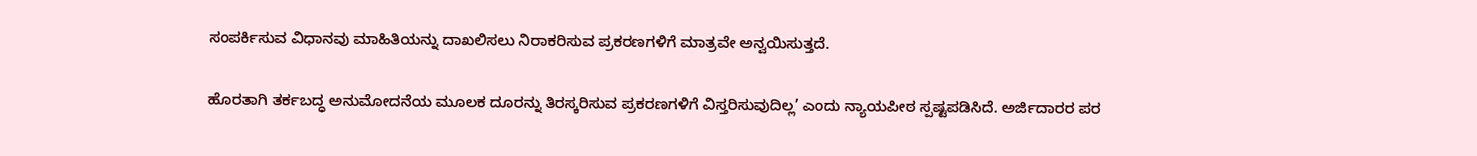ಸಂಪರ್ಕಿಸುವ ವಿಧಾನವು ಮಾಹಿತಿಯನ್ನು ದಾಖಲಿಸಲು ನಿರಾಕರಿಸುವ ಪ್ರಕರಣಗಳಿಗೆ ಮಾತ್ರವೇ ಅನ್ವಯಿಸುತ್ತದೆ.

ಹೊರತಾಗಿ ತರ್ಕಬದ್ಧ ಅನುಮೋದನೆಯ ಮೂಲಕ ದೂರನ್ನು ತಿರಸ್ಕರಿಸುವ ಪ್ರಕರಣಗಳಿಗೆ ವಿಸ್ತರಿಸುವುದಿಲ್ಲ’ ಎಂದು ನ್ಯಾಯಪೀಠ ಸ್ಪಷ್ಟಪಡಿಸಿದೆ. ಅರ್ಜಿದಾರರ ಪರ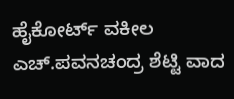ಹೈಕೋರ್ಟ್‌ ವಕೀಲ ಎಚ್‌.ಪವನಚಂದ್ರ ಶೆಟ್ಟಿ ವಾದ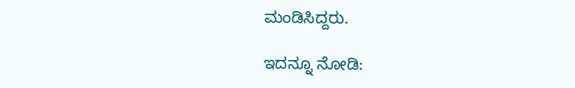ಮಂಡಿಸಿದ್ದರು.

ಇದನ್ನೂ ನೋಡಿ: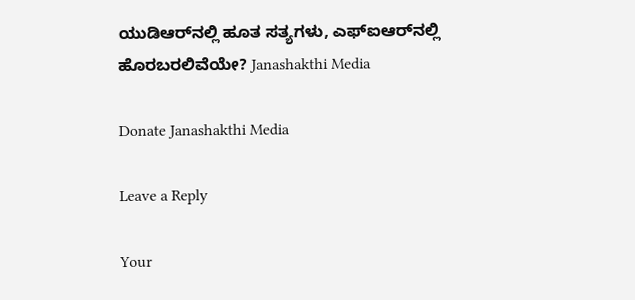ಯುಡಿಆರ್‌ನಲ್ಲಿ ಹೂತ ಸತ್ಯಗಳು, ಎಫ್‌ಐಆರ್‌ನಲ್ಲಿ ಹೊರಬರಲಿವೆಯೇ? Janashakthi Media

Donate Janashakthi Media

Leave a Reply

Your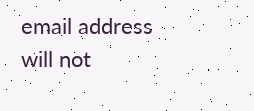email address will not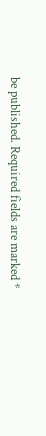be published. Required fields are marked *